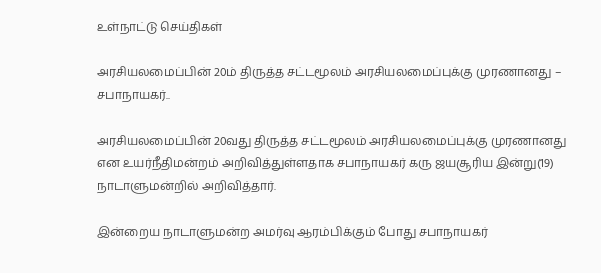உள்நாட்டு செய்திகள்

அரசியலமைப்பின் 20ம் திருத்த சட்டமூலம் அரசியலமைப்புக்கு முரணானது – சபாநாயகர்..

அரசியலமைப்பின் 20வது திருத்த சட்டமூலம் அரசியலமைப்புக்கு முரணானது என உயர்நீதிமன்றம் அறிவித்துள்ளதாக சபாநாயகர் கரு ஜயசூரிய இன்று(19) நாடாளுமன்றில் அறிவித்தார்.

இன்றைய நாடாளுமன்ற அமர்வு ஆரம்பிக்கும் போது சபாநாயகர்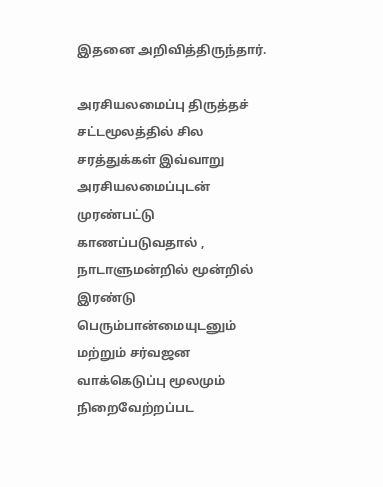இதனை அறிவித்திருந்தார்.

அரசியலமைப்பு திருத்தச் சட்டமூலத்தில் சில சரத்துக்கள் இவ்வாறு அரசியலமைப்புடன் முரண்பட்டு காணப்படுவதால் , நாடாளுமன்றில் மூன்றில் இரண்டு பெரும்பான்மையுடனும் மற்றும் சர்வஜன வாக்கெடுப்பு மூலமும் நிறைவேற்றப்பட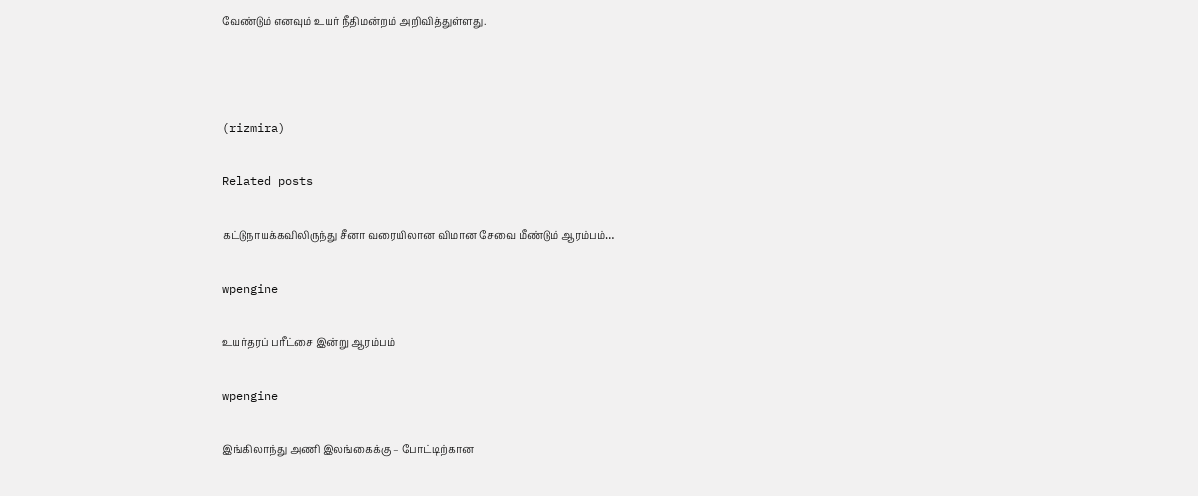வேண்டும் எனவும் உயர் நீதிமன்றம் அறிவித்துள்ளது.



(rizmira)

Related posts

கட்டுநாயக்கவிலிருந்து சீனா வரையிலான விமான சேவை மீண்டும் ஆரம்பம்…

wpengine

உயர்தரப் பரீட்சை இன்று ஆரம்பம்

wpengine

இங்கிலாந்து அணி இலங்கைக்கு – போட்டிற்கான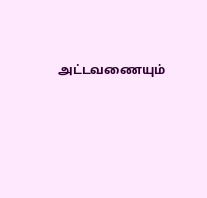அட்டவணையும்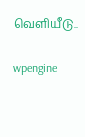வெளியீடு..

wpengine